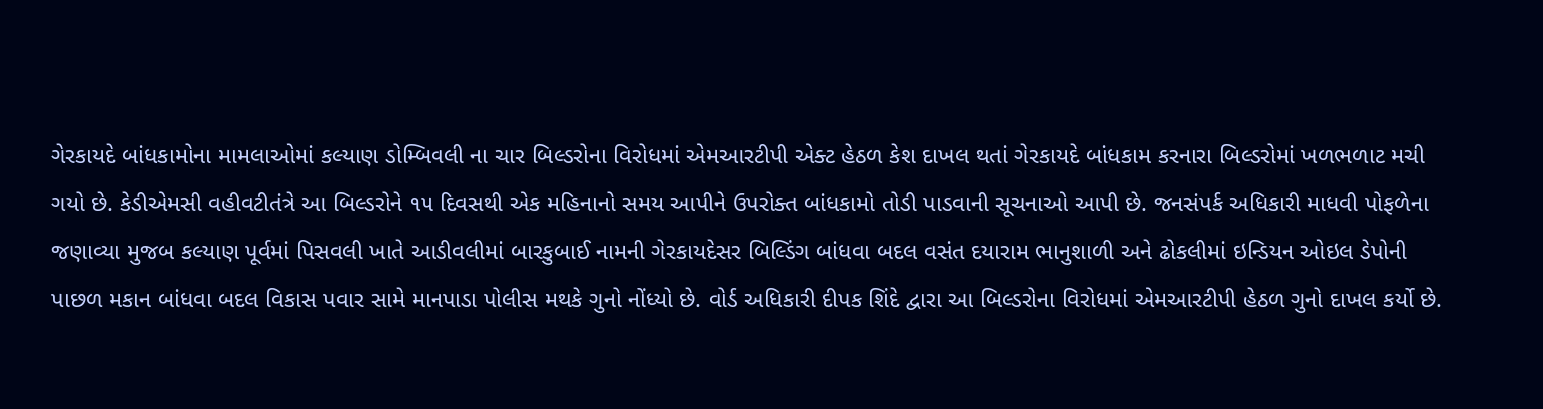ગેરકાયદે બાંધકામોના મામલાઓમાં કલ્યાણ ડોમ્બિવલી ના ચાર બિલ્ડરોના વિરોધમાં એમઆરટીપી એક્ટ હેઠળ કેશ દાખલ થતાં ગેરકાયદે બાંધકામ કરનારા બિલ્ડરોમાં ખળભળાટ મચી ગયો છે. કેડીએમસી વહીવટીતંત્રે આ બિલ્ડરોને ૧૫ દિવસથી એક મહિનાનો સમય આપીને ઉપરોક્ત બાંધકામો તોડી પાડવાની સૂચનાઓ આપી છે. જનસંપર્ક અધિકારી માધવી પોફળેના જણાવ્યા મુજબ કલ્યાણ પૂર્વમાં પિસવલી ખાતે આડીવલીમાં બારકુબાઈ નામની ગેરકાયદેસર બિલ્ડિંગ બાંધવા બદલ વસંત દયારામ ભાનુશાળી અને ઢોકલીમાં ઇન્ડિયન ઓઇલ ડેપોની પાછળ મકાન બાંધવા બદલ વિકાસ પવાર સામે માનપાડા પોલીસ મથકે ગુનો નોંધ્યો છે. વોર્ડ અધિકારી દીપક શિંદે દ્વારા આ બિલ્ડરોના વિરોધમાં એમઆરટીપી હેઠળ ગુનો દાખલ કર્યો છે.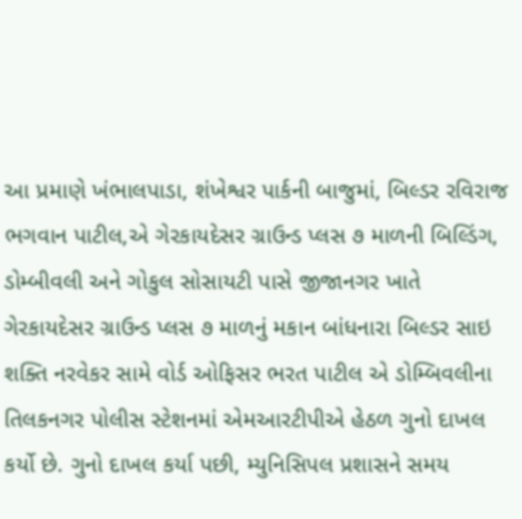આ પ્રમાણે ખંભાલપાડા, શંખેશ્વર પાર્કની બાજુમાં, બિલ્ડર રવિરાજ ભગવાન પાટીલ,એ ગેરકાયદેસર ગ્રાઉન્ડ પ્લસ ૭ માળની બિલ્ડિંગ, ડોમ્બીવલી અને ગોકુલ સોસાયટી પાસે જીજાનગર ખાતે ગેરકાયદેસર ગ્રાઉન્ડ પ્લસ ૭ માળનું મકાન બાંધનારા બિલ્ડર સાઇ શક્તિ નરવેકર સામે વોર્ડ ઓફિસર ભરત પાટીલ એ ડોમ્બિવલીના તિલકનગર પોલીસ સ્ટેશનમાં એમઆરટીપીએ હેઠળ ગુનો દાખલ કર્યો છે. ગુનો દાખલ કર્યા પછી, મ્યુનિસિપલ પ્રશાસને સમય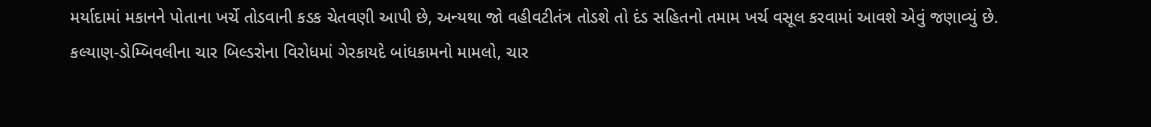મર્યાદામાં મકાનને પોતાના ખર્ચે તોડવાની કડક ચેતવણી આપી છે, અન્યથા જો વહીવટીતંત્ર તોડશે તો દંડ સહિતનો તમામ ખર્ચ વસૂલ કરવામાં આવશે એવું જણાવ્યું છે.
કલ્યાણ-ડોમ્બિવલીના ચાર બિલ્ડરોના વિરોધમાં ગેરકાયદે બાંધકામનો મામલો, ચાર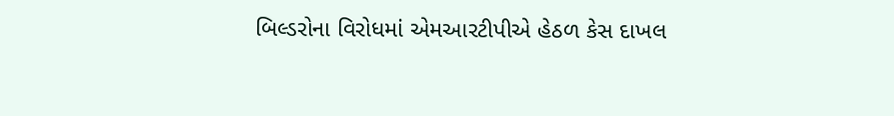બિલ્ડરોના વિરોધમાં એમઆરટીપીએ હેઠળ કેસ દાખલ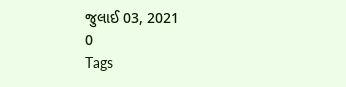જુલાઈ 03, 2021
0
Tags